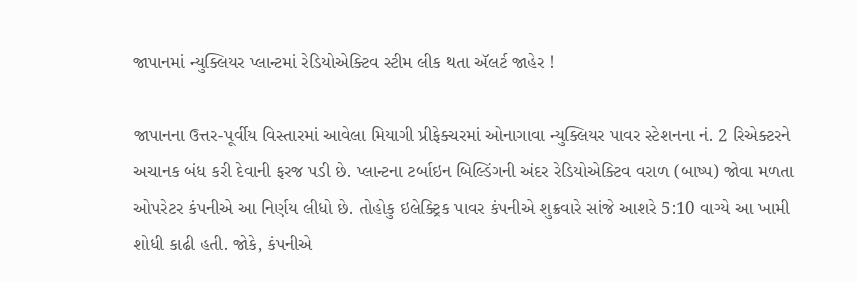જાપાનમાં ન્યુક્લિયર પ્લાન્ટમાં રેડિયોએક્ટિવ સ્ટીમ લીક થતા ઍલર્ટ જાહેર !

જાપાનના ઉત્તર-પૂર્વીય વિસ્તારમાં આવેલા મિયાગી પ્રીફેક્ચરમાં ઓનાગાવા ન્યુક્લિયર પાવર સ્ટેશનના નં. 2 રિએક્ટરને અચાનક બંધ કરી દેવાની ફરજ પડી છે. પ્લાન્ટના ટર્બાઇન બિલ્ડિંગની અંદર રેડિયોએક્ટિવ વરાળ (બાષ્પ) જોવા મળતા ઓપરેટર કંપનીએ આ નિર્ણય લીધો છે. તોહોકુ ઇલેક્ટ્રિક પાવર કંપનીએ શુક્રવારે સાંજે આશરે 5:10 વાગ્યે આ ખામી શોધી કાઢી હતી. જોકે, કંપનીએ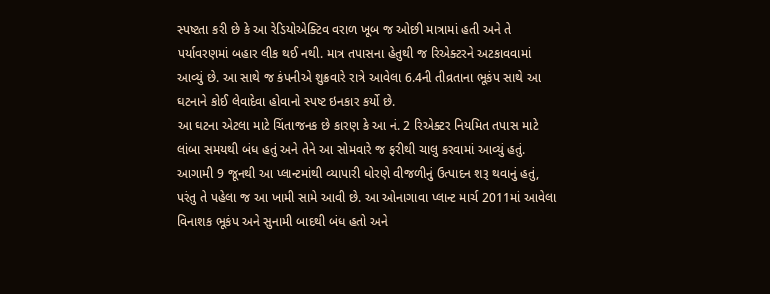સ્પષ્ટતા કરી છે કે આ રેડિયોએક્ટિવ વરાળ ખૂબ જ ઓછી માત્રામાં હતી અને તે પર્યાવરણમાં બહાર લીક થઈ નથી. માત્ર તપાસના હેતુથી જ રિએક્ટરને અટકાવવામાં આવ્યું છે. આ સાથે જ કંપનીએ શુક્રવારે રાત્રે આવેલા 6.4ની તીવ્રતાના ભૂકંપ સાથે આ ઘટનાને કોઈ લેવાદેવા હોવાનો સ્પષ્ટ ઇનકાર કર્યો છે.
આ ઘટના એટલા માટે ચિંતાજનક છે કારણ કે આ નં. 2 રિએક્ટર નિયમિત તપાસ માટે લાંબા સમયથી બંધ હતું અને તેને આ સોમવારે જ ફરીથી ચાલુ કરવામાં આવ્યું હતું. આગામી 9 જૂનથી આ પ્લાન્ટમાંથી વ્યાપારી ધોરણે વીજળીનું ઉત્પાદન શરૂ થવાનું હતું, પરંતુ તે પહેલા જ આ ખામી સામે આવી છે. આ ઓનાગાવા પ્લાન્ટ માર્ચ 2011માં આવેલા વિનાશક ભૂકંપ અને સુનામી બાદથી બંધ હતો અને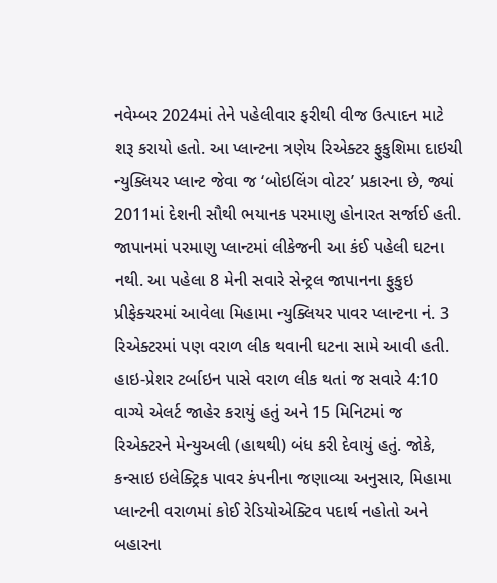નવેમ્બર 2024માં તેને પહેલીવાર ફરીથી વીજ ઉત્પાદન માટે શરૂ કરાયો હતો. આ પ્લાન્ટના ત્રણેય રિએક્ટર ફુકુશિમા દાઇચી ન્યુક્લિયર પ્લાન્ટ જેવા જ ‘બોઇલિંગ વોટર’ પ્રકારના છે, જ્યાં 2011માં દેશની સૌથી ભયાનક પરમાણુ હોનારત સર્જાઈ હતી.
જાપાનમાં પરમાણુ પ્લાન્ટમાં લીકેજની આ કંઈ પહેલી ઘટના નથી. આ પહેલા 8 મેની સવારે સેન્ટ્રલ જાપાનના ફુકુઇ પ્રીફેક્ચરમાં આવેલા મિહામા ન્યુક્લિયર પાવર પ્લાન્ટના નં. 3 રિએક્ટરમાં પણ વરાળ લીક થવાની ઘટના સામે આવી હતી. હાઇ-પ્રેશર ટર્બાઇન પાસે વરાળ લીક થતાં જ સવારે 4:10 વાગ્યે એલર્ટ જાહેર કરાયું હતું અને 15 મિનિટમાં જ રિએક્ટરને મેન્યુઅલી (હાથથી) બંધ કરી દેવાયું હતું. જોકે, કન્સાઇ ઇલેક્ટ્રિક પાવર કંપનીના જણાવ્યા અનુસાર, મિહામા પ્લાન્ટની વરાળમાં કોઈ રેડિયોએક્ટિવ પદાર્થ નહોતો અને બહારના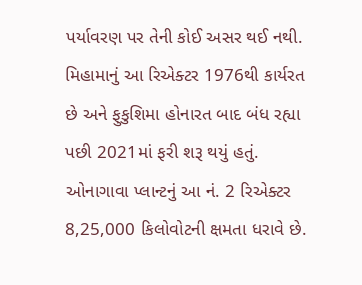પર્યાવરણ પર તેની કોઈ અસર થઈ નથી. મિહામાનું આ રિએક્ટર 1976થી કાર્યરત છે અને ફુકુશિમા હોનારત બાદ બંધ રહ્યા પછી 2021માં ફરી શરૂ થયું હતું.
ઓનાગાવા પ્લાન્ટનું આ નં. 2 રિએક્ટર 8,25,000 કિલોવોટની ક્ષમતા ધરાવે છે.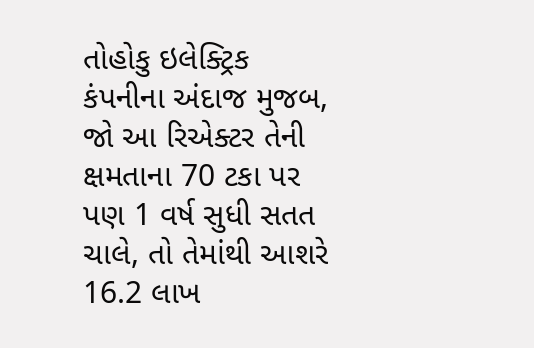તોહોકુ ઇલેક્ટ્રિક કંપનીના અંદાજ મુજબ, જો આ રિએક્ટર તેની ક્ષમતાના 70 ટકા પર પણ 1 વર્ષ સુધી સતત ચાલે, તો તેમાંથી આશરે 16.2 લાખ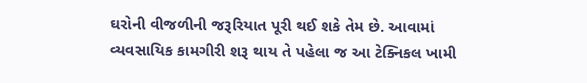ઘરોની વીજળીની જરૂરિયાત પૂરી થઈ શકે તેમ છે. આવામાં વ્યવસાયિક કામગીરી શરૂ થાય તે પહેલા જ આ ટેક્નિકલ ખામી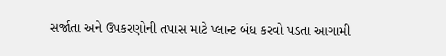સર્જાતા અને ઉપકરણોની તપાસ માટે પ્લાન્ટ બંધ કરવો પડતા આગામી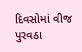દિવસોમાં વીજ પુરવઠા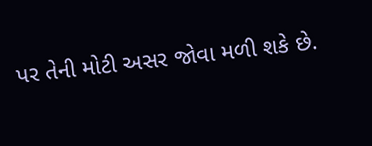પર તેની મોટી અસર જોવા મળી શકે છે.